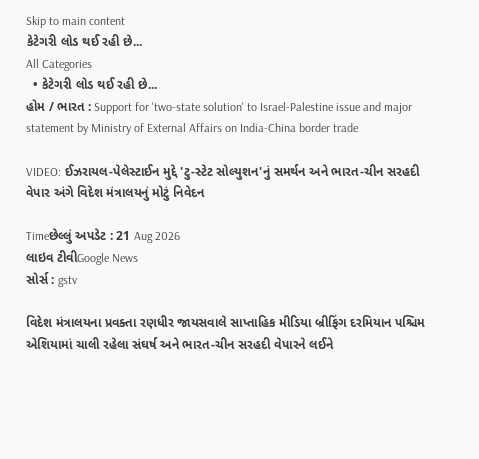Skip to main content
કેટેગરી લોડ થઈ રહી છે...
All Categories
  • કેટેગરી લોડ થઈ રહી છે...
હોમ / ભારત : Support for 'two-state solution' to Israel-Palestine issue and major statement by Ministry of External Affairs on India-China border trade

VIDEO: ઈઝરાયલ-પેલેસ્ટાઈન મુદ્દે 'ટુ-સ્ટેટ સોલ્યુશન'નું સમર્થન અને ભારત-ચીન સરહદી વેપાર અંગે વિદેશ મંત્રાલયનું મોટું નિવેદન

Timeછેલ્લું અપડેટ : 21 Aug 2026
લાઇવ ટીવીGoogle News
સોર્સ : gstv

વિદેશ મંત્રાલયના પ્રવક્તા રણધીર જાયસવાલે સાપ્તાહિક મીડિયા બ્રીફિંગ દરમિયાન પશ્ચિમ એશિયામાં ચાલી રહેલા સંઘર્ષ અને ભારત-ચીન સરહદી વેપારને લઈને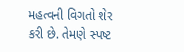મહત્વની વિગતો શેર કરી છે. તેમણે સ્પષ્ટ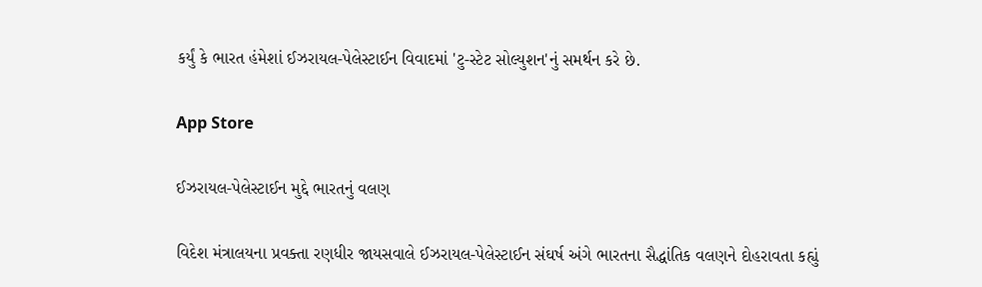કર્યું કે ભારત હંમેશાં ઈઝરાયલ-પેલેસ્ટાઈન વિવાદમાં 'ટુ-સ્ટેટ સોલ્યુશન'નું સમર્થન કરે છે.

App Store

ઈઝરાયલ-પેલેસ્ટાઈન મુદ્દે ભારતનું વલણ

વિદેશ મંત્રાલયના પ્રવક્તા રણધીર જાયસવાલે ઈઝરાયલ-પેલેસ્ટાઈન સંઘર્ષ અંગે ભારતના સૈદ્ધાંતિક વલણને દોહરાવતા કહ્યું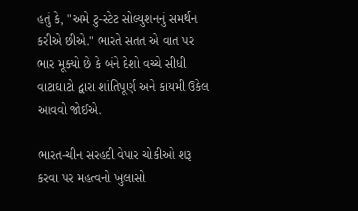હતું કે, "અમે ટુ-સ્ટેટ સોલ્યુશનનું સમર્થન કરીએ છીએ." ભારતે સતત એ વાત પર ભાર મૂક્યો છે કે બંને દેશો વચ્ચે સીધી વાટાઘાટો દ્વારા શાંતિપૂર્ણ અને કાયમી ઉકેલ આવવો જોઈએ.

ભારત-ચીન સરહદી વેપાર ચોકીઓ શરૂ કરવા પર મહત્વનો ખુલાસો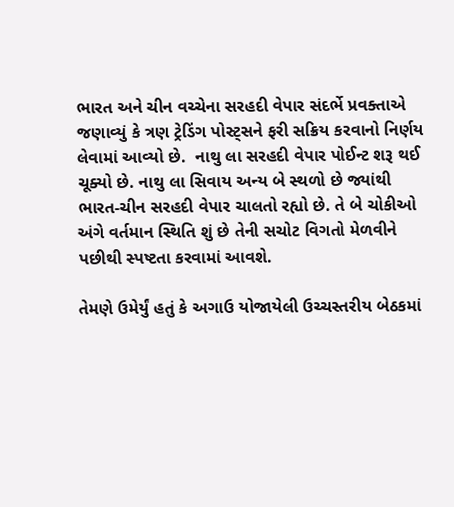ભારત અને ચીન વચ્ચેના સરહદી વેપાર સંદર્ભે પ્રવક્તાએ જણાવ્યું કે ત્રણ ટ્રેડિંગ પોસ્ટ્સને ફરી સક્રિય કરવાનો નિર્ણય લેવામાં આવ્યો છે.  નાથુ લા સરહદી વેપાર પોઈન્ટ શરૂ થઈ ચૂક્યો છે. નાથુ લા સિવાય અન્ય બે સ્થળો છે જ્યાંથી ભારત-ચીન સરહદી વેપાર ચાલતો રહ્યો છે. તે બે ચોકીઓ અંગે વર્તમાન સ્થિતિ શું છે તેની સચોટ વિગતો મેળવીને પછીથી સ્પષ્ટતા કરવામાં આવશે.

તેમણે ઉમેર્યું હતું કે અગાઉ યોજાયેલી ઉચ્ચસ્તરીય બેઠકમાં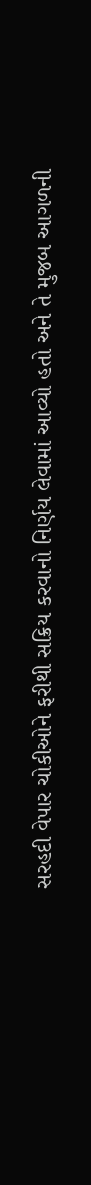સરહદી વેપાર ચોકીઓને ફરીથી સક્રિય કરવાનો નિર્ણય લેવામાં આવ્યો હતો અને તે મુજબ આગળની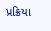પ્રક્રિયા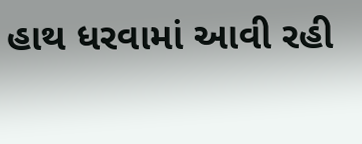હાથ ધરવામાં આવી રહી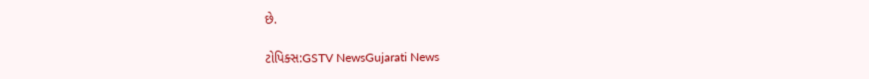છે.

ટોપિક્સ:GSTV NewsGujarati News